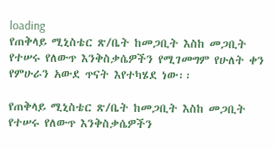loading
የጠቅላይ ሚኒስቴር ጽ/ቤት ከመጋቢት እስከ መጋቢት የተሠሩ የለውጥ እንቅስቃሴዎችን የሚገመግም የሁለት ቀን የምሁራን አውደ ጥናት እየተካሄደ ነው፡፡

የጠቅላይ ሚኒስቴር ጽ/ቤት ከመጋቢት እስከ መጋቢት የተሠሩ የለውጥ እንቅስቃሴዎችን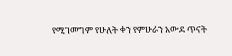የሚገመግም የሁለት ቀን የምሁራን አውደ ጥናት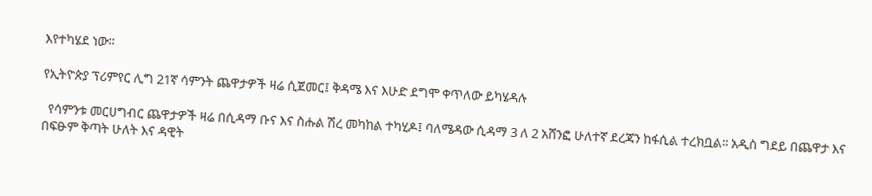እየተካሄደ ነው፡፡

የኢትዮጵያ ፕሪምየር ሊግ 21ኛ ሳምንት ጨዋታዎች ዛሬ ሲጀመር፤ ቅዳሜ እና እሁድ ደግሞ ቀጥለው ይካሄዳሉ

  የሳምንቱ መርሀግብር ጨዋታዎች ዛሬ በሲዳማ ቡና እና ስሑል ሽረ መካከል ተካሂዶ፤ ባለሜዳው ሲዳማ 3 ለ 2 አሸንፎ ሁለተኛ ደረጃን ከፋሲል ተረክቧል፡፡ አዲስ ግደይ በጨዋታ እና በፍፁም ቅጣት ሁለት እና ዳዊት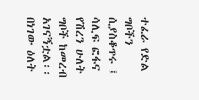ተፈራ የድል ግቦችን ሲያስቆጥሩ ፤ ሳሊፍ ፎፋና የሽረን ሁለት ግቦች ከመረብ አገናኝቷል፡፡    በነገው ዕለት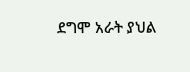ደግሞ አራት ያህል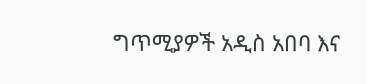ግጥሚያዎች አዲስ አበባ እና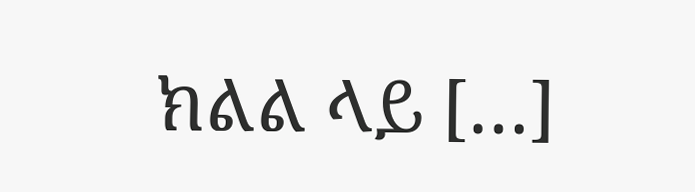ክልል ላይ […]